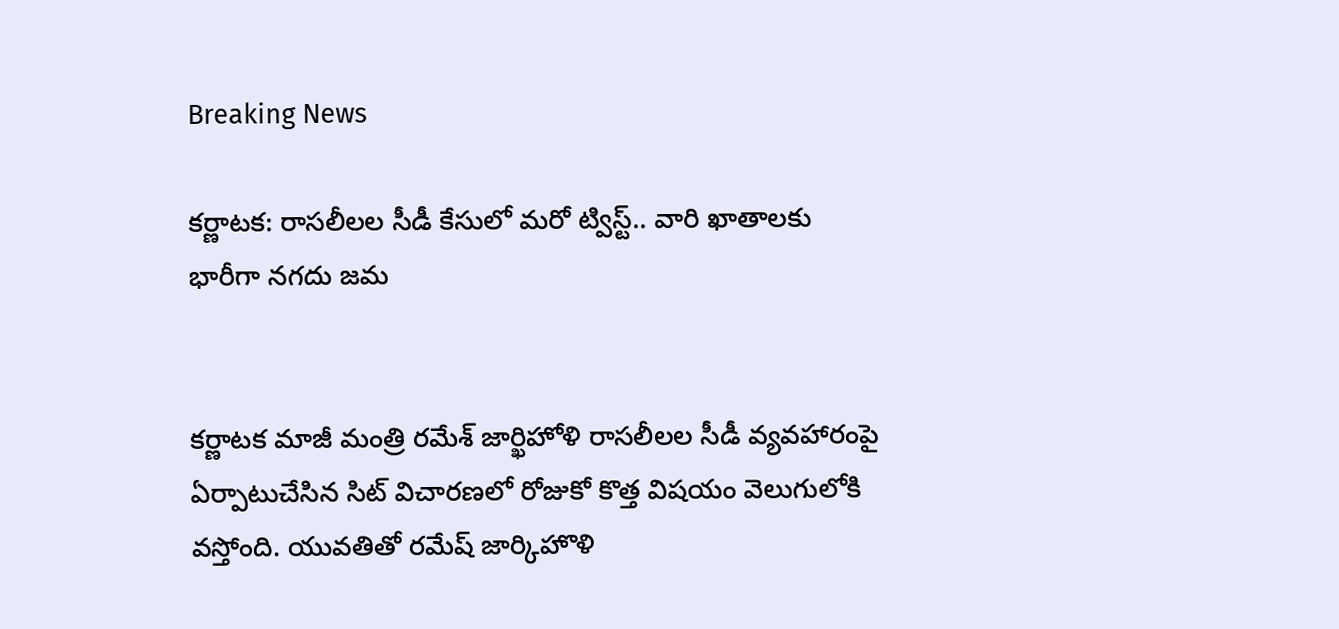Breaking News

కర్ణాటక: రాసలీలల సీడీ కేసులో మరో ట్విస్ట్.. వారి ఖాతాలకు భారీగా నగదు జమ


కర్ణాటక మాజీ మంత్రి రమేశ్ జార్ఖిహోళి రాసలీలల సీడీ వ్యవహారంపై ఏర్పాటుచేసిన సిట్ విచారణలో రోజుకో కొత్త విషయం వెలుగులోకి వస్తోంది. యువతితో రమేష్‌ జార్కిహొళి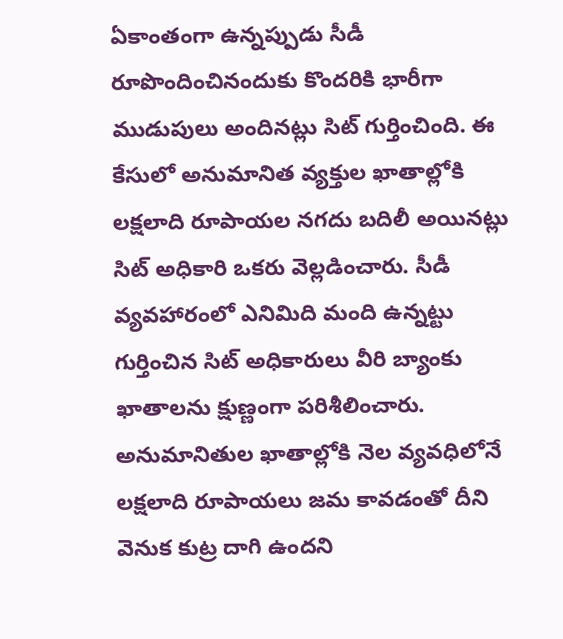ఏకాంతంగా ఉన్నప్పుడు సీడీ రూపొందించినందుకు కొందరికి భారీగా ముడుపులు అందినట్లు సిట్‌ గుర్తించింది. ఈ కేసులో అనుమానిత వ్యక్తుల ఖాతాల్లోకి లక్షలాది రూపాయల నగదు బదిలీ అయినట్లు సిట్‌ అధికారి ఒకరు వెల్లడించారు. సీడీ వ్యవహారంలో ఎనిమిది మంది ఉన్నట్టు గుర్తించిన సిట్‌ అధికారులు వీరి బ్యాంకు ఖాతాలను క్షుణ్ణంగా పరిశీలించారు. అనుమానితుల ఖాతాల్లోకి నెల వ్యవధిలోనే లక్షలాది రూపాయలు జమ కావడంతో దీని వెనుక కుట్ర దాగి ఉందని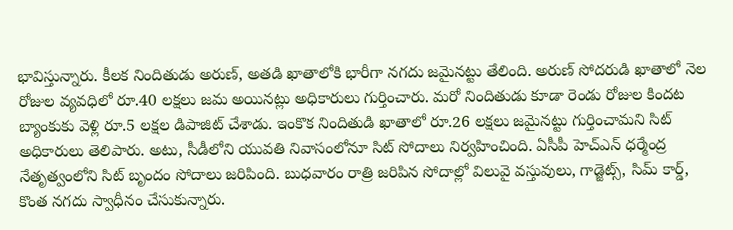భావిస్తున్నారు. కీలక నిందితుడు అరుణ్‌, అతడి ఖాతాలోకి భారీగా నగదు జమైనట్టు తేలింది. అరుణ్ సోదరుడి ఖాతాలో నెల రోజుల వ్యవధిలో రూ.40 లక్షలు జమ అయినట్లు అధికారులు గుర్తించారు. మరో నిందితుడు కూడా రెండు రోజుల కిందట బ్యాంకుకు వెళ్లి రూ.5 లక్షల డిపాజిట్ చేశాడు. ఇంకొక నిందితుడి ఖాతాలో రూ.26 లక్షలు జమైనట్టు గుర్తించామని సిట్ అధికారులు తెలిపారు. అటు, సీడీలోని యువతి నివాసంలోనూ సిట్ సోదాలు నిర్వహించింది. ఏసీపీ హెచ్ఎన్ ధర్మేంద్ర నేతృత్వంలోని సిట్ బృందం సోదాలు జరిపింది. బుధవారం రాత్రి జరిపిన సోదాల్లో విలువై వస్తువులు, గాడ్జెట్స్, సిమ్ కార్డ్, కొంత నగదు స్వాధీనం చేసుకున్నారు.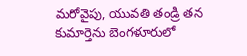మరోవైపు, యువతి తండ్రి తన కుమార్తెను బెంగళూరులో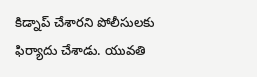కిడ్నాప్ చేశారని పోలీసులకు ఫిర్యాదు చేశాడు. యువతి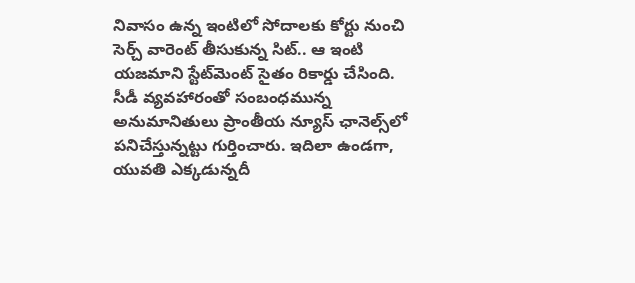నివాసం ఉన్న ఇంటిలో సోదాలకు కోర్టు నుంచి సెర్చ్ వారెంట్ తీసుకున్న సిట్.. ఆ ఇంటి యజమాని స్టేట్‌మెంట్ సైతం రికార్డు చేసింది. సీడీ వ్యవహారంతో సంబంధమున్న అనుమానితులు ప్రాంతీయ న్యూస్ ఛానెల్స్‌లో పనిచేస్తున్నట్టు గుర్తించారు. ఇదిలా ఉండగా, యువతి ఎక్కడున్నదీ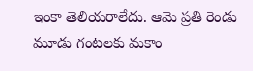ఇంకా తెలియరాలేదు. ఆమె ప్రతి రెండు మూడు గంటలకు మకాం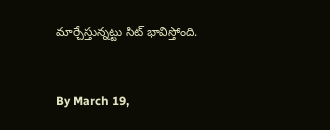మార్చేస్తున్నట్టు సిట్ భావిస్తోంది.


By March 19,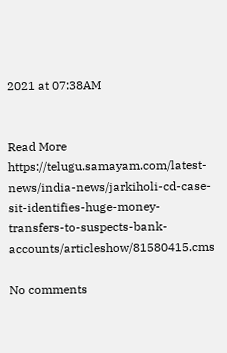2021 at 07:38AM


Read More https://telugu.samayam.com/latest-news/india-news/jarkiholi-cd-case-sit-identifies-huge-money-transfers-to-suspects-bank-accounts/articleshow/81580415.cms

No comments